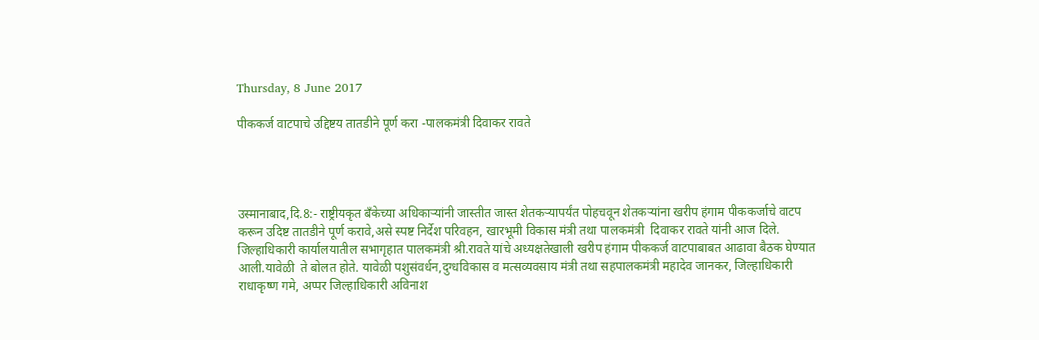Thursday, 8 June 2017

पीककर्ज वाटपाचे उद्दिष्टय तातडीने पूर्ण करा -पालकमंत्री दिवाकर रावते




उस्मानाबाद,दि.8:- राष्ट्रीयकृत बँकेच्या अधिकाऱ्यांनी जास्तीत जास्त शेतकऱ्यापर्यंत पोहचवून शेतकऱ्यांना खरीप हंगाम पीककर्जाचे वाटप करून उदिष्ट तातडीने पूर्ण करावे,असे स्पष्ट निर्देश परिवहन, खारभूमी विकास मंत्री तथा पालकमंत्री  दिवाकर रावते यांनी आज दिले.
जिल्हाधिकारी कार्यालयातील सभागृहात पालकमंत्री श्री.रावते यांचे अध्यक्षतेखाली खरीप हंगाम पीककर्ज वाटपाबाबत आढावा बैठक घेण्यात आली.यावेळी  ते बोलत होते. यावेळी पशुसंवर्धन,दुग्धविकास व मत्सव्यवसाय मंत्री तथा सहपालकमंत्री महादेव जानकर, जिल्हाधिकारी राधाकृष्ण गमे, अप्पर जिल्हाधिकारी अविनाश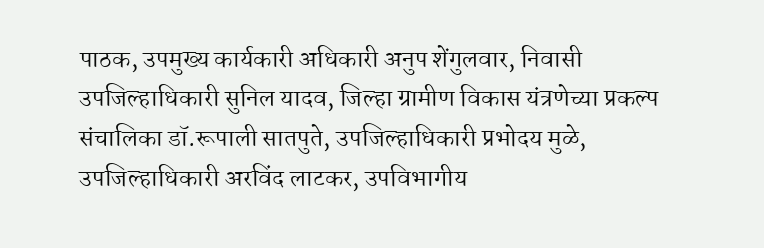पाठक, उपमुख्य कार्यकारी अधिकारी अनुप शेंगुलवार, निवासी उपजिल्हाधिकारी सुनिल यादव, जिल्हा ग्रामीण विकास यंत्रणेच्या प्रकल्प संचालिका डॉ.रूपाली सातपुते, उपजिल्हाधिकारी प्रभोदय मुळे, उपजिल्हाधिकारी अरविंद लाटकर, उपविभागीय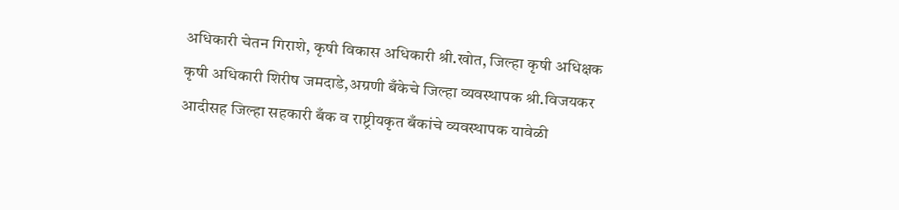अधिकारी चेतन गिराशे, कृषी विकास अधिकारी श्री.खोत, जिल्हा कृषी अधिक्षक कृषी अधिकारी शिरीष जमदाडे,अग्रणी बँकेचे जिल्हा व्यवस्थापक श्री.विजयकर आदीसह जिल्हा सहकारी बँक व राष्ट्रीयकृत बँकांचे व्यवस्थापक यावेळी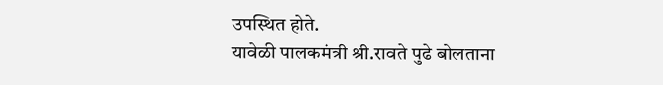उपस्थित होते.
यावेळी पालकमंत्री श्री.रावते पुढे बोलताना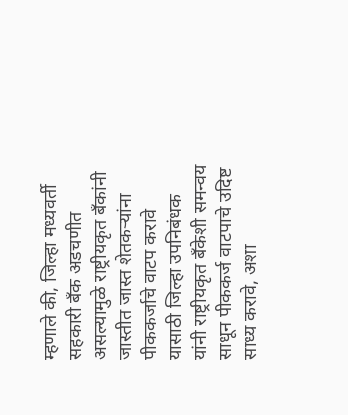म्हणाले की, जिल्हा मध्यवर्ती सहकारी बँक अडचणीत असल्यामुळे राष्ट्रीयकृत बँकांनी जास्तीत जास्त शेतकऱ्यांना पीककर्जाचे वाटप करावे यासाठी जिल्हा उपनिबंधक यांनी राष्ट्रीयकृत बँकेशी समन्वय साधून पीककर्ज वाटपाचे उदिष्ट साध्य करावे, अशा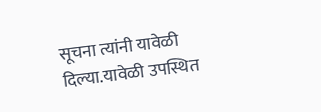सूचना त्यांनी यावेळी दिल्या.यावेळी उपस्थित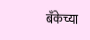बँकेच्या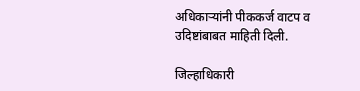अधिकाऱ्यांनी पीककर्ज वाटप व उदिष्टांबाबत माहिती दिली.

जिल्हाधिकारी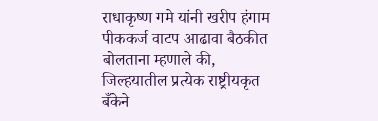राधाकृष्ण गमे यांनी खरीप हंगाम पीककर्ज वाटप आढावा बैठकीत बोलताना म्हणाले की, जिल्हयातील प्रत्येक राष्ट्रीयकृत बँकेने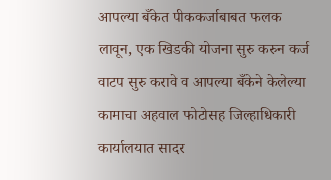आपल्या बँकेत पीककर्जाबाबत फलक लावून, एक खिडकी योजना सुरु करुन कर्ज वाटप सुरु करावे व आपल्या बँकेने केलेल्या कामाचा अहवाल फोटोसह जिल्हाधिकारी कार्यालयात सादर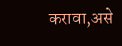करावा,असे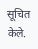सूचित केले.